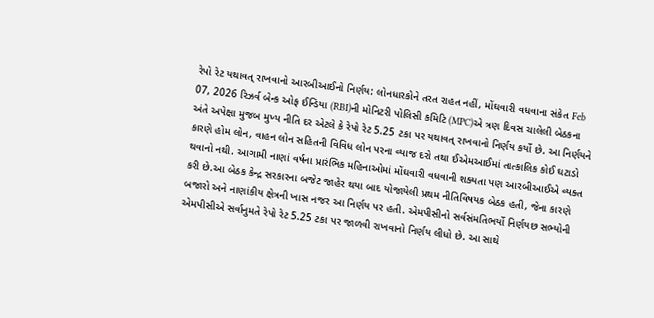રેપો રેટ યથાવત્ રાખવાનો આરબીઆઈનો નિર્ણય: લોનધારકોને તરત રાહત નહીં, મોંઘવારી વધવાના સંકેત Feb 07, 2026 રિઝર્વ બેન્ક ઓફ ઈન્ડિયા (RBI)ની મોનિટરી પોલિસી કમિટિ (MPC)એ ત્રણ દિવસ ચાલેલી બેઠકના અંતે અપેક્ષા મુજબ મુખ્ય નીતિ દર એટલે કે રેપો રેટ 5.25 ટકા પર યથાવત્ રાખવાનો નિર્ણય કર્યો છે. આ નિર્ણયને કારણે હોમ લોન, વાહન લોન સહિતની વિવિધ લોન પરના વ્યાજ દરો તથા ઈએમઆઈમાં તાત્કાલિક કોઈ ઘટાડો થવાનો નથી. આગામી નાણાં વર્ષના પ્રારંભિક મહિનાઓમાં મોંઘવારી વધવાની શક્યતા પણ આરબીઆઈએ વ્યક્ત કરી છે.આ બેઠક કેન્દ્ર સરકારના બજેટ જાહેર થયા બાદ યોજાયેલી પ્રથમ નીતિવિષયક બેઠક હતી, જેના કારણે બજારો અને નાણાંકીય ક્ષેત્રની ખાસ નજર આ નિર્ણય પર હતી. એમપીસીનો સર્વસંમતિભર્યો નિર્ણયછ સભ્યોની એમપીસીએ સર્વાનુમતે રેપો રેટ 5.25 ટકા પર જાળવી રાખવાનો નિર્ણય લીધો છે. આ સાથે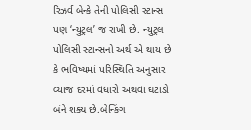રિઝર્વ બેન્કે તેની પોલિસી સ્ટાન્સ પણ ‘ન્યુટ્રલ’ જ રાખી છે. ન્યુટ્રલ પોલિસી સ્ટાન્સનો અર્થ એ થાય છે કે ભવિષ્યમાં પરિસ્થિતિ અનુસાર વ્યાજ દરમાં વધારો અથવા ઘટાડો બંને શક્ય છે.બેન્કિંગ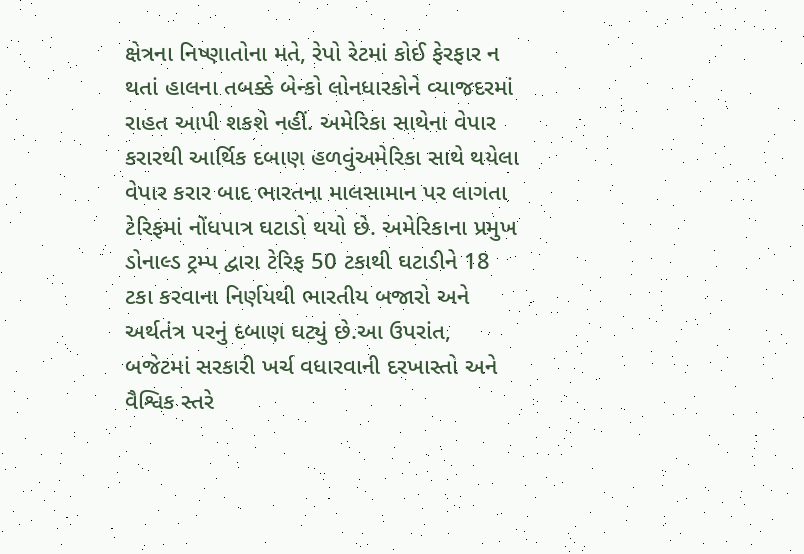ક્ષેત્રના નિષ્ણાતોના મતે, રેપો રેટમાં કોઈ ફેરફાર ન થતાં હાલના તબક્કે બેન્કો લોનધારકોને વ્યાજદરમાં રાહત આપી શકશે નહીં. અમેરિકા સાથેના વેપાર કરારથી આર્થિક દબાણ હળવુંઅમેરિકા સાથે થયેલા વેપાર કરાર બાદ ભારતના માલસામાન પર લાગતા ટેરિફમાં નોંધપાત્ર ઘટાડો થયો છે. અમેરિકાના પ્રમુખ ડોનાલ્ડ ટ્રમ્પ દ્વારા ટેરિફ 50 ટકાથી ઘટાડીને 18 ટકા કરવાના નિર્ણયથી ભારતીય બજારો અને અર્થતંત્ર પરનું દબાણ ઘટ્યું છે.આ ઉપરાંત, બજેટમાં સરકારી ખર્ચ વધારવાની દરખાસ્તો અને વૈશ્વિક સ્તરે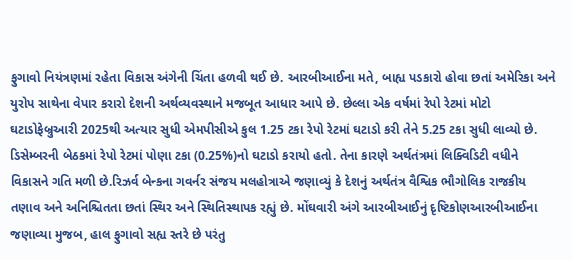ફુગાવો નિયંત્રણમાં રહેતા વિકાસ અંગેની ચિંતા હળવી થઈ છે. આરબીઆઈના મતે, બાહ્ય પડકારો હોવા છતાં અમેરિકા અને યુરોપ સાથેના વેપાર કરારો દેશની અર્થવ્યવસ્થાને મજબૂત આધાર આપે છે. છેલ્લા એક વર્ષમાં રેપો રેટમાં મોટો ઘટાડોફેબ્રુઆરી 2025થી અત્યાર સુધી એમપીસીએ કુલ 1.25 ટકા રેપો રેટમાં ઘટાડો કરી તેને 5.25 ટકા સુધી લાવ્યો છે. ડિસેમ્બરની બેઠકમાં રેપો રેટમાં પોણા ટકા (0.25%)નો ઘટાડો કરાયો હતો. તેના કારણે અર્થતંત્રમાં લિક્વિડિટી વધીને વિકાસને ગતિ મળી છે.રિઝર્વ બેન્કના ગવર્નર સંજય મલહોત્રાએ જણાવ્યું કે દેશનું અર્થતંત્ર વૈશ્વિક ભૌગોલિક રાજકીય તણાવ અને અનિશ્ચિતતા છતાં સ્થિર અને સ્થિતિસ્થાપક રહ્યું છે. મોંઘવારી અંગે આરબીઆઈનું દૃષ્ટિકોણઆરબીઆઈના જણાવ્યા મુજબ, હાલ ફુગાવો સહ્ય સ્તરે છે પરંતુ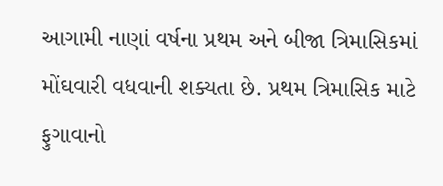આગામી નાણાં વર્ષના પ્રથમ અને બીજા ત્રિમાસિકમાં મોંઘવારી વધવાની શક્યતા છે. પ્રથમ ત્રિમાસિક માટે ફુગાવાનો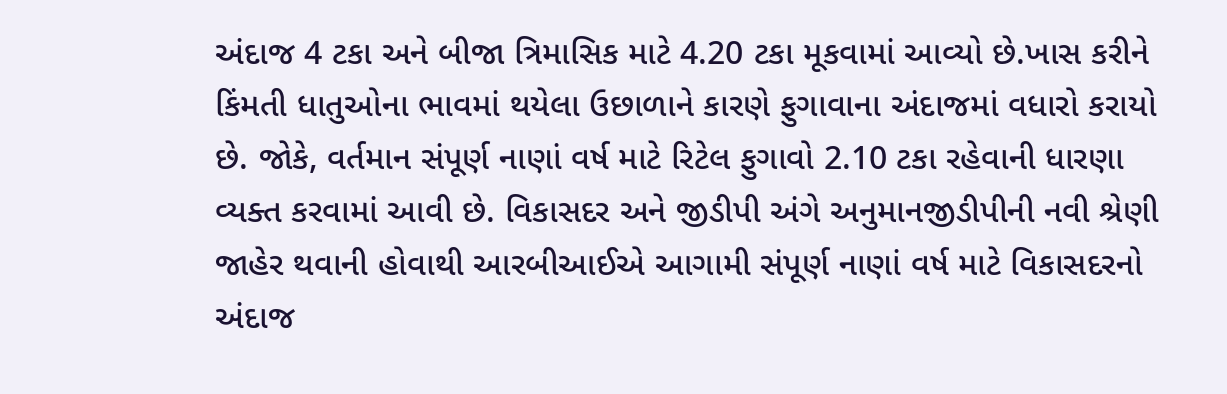અંદાજ 4 ટકા અને બીજા ત્રિમાસિક માટે 4.20 ટકા મૂકવામાં આવ્યો છે.ખાસ કરીને કિંમતી ધાતુઓના ભાવમાં થયેલા ઉછાળાને કારણે ફુગાવાના અંદાજમાં વધારો કરાયો છે. જોકે, વર્તમાન સંપૂર્ણ નાણાં વર્ષ માટે રિટેલ ફુગાવો 2.10 ટકા રહેવાની ધારણા વ્યક્ત કરવામાં આવી છે. વિકાસદર અને જીડીપી અંગે અનુમાનજીડીપીની નવી શ્રેણી જાહેર થવાની હોવાથી આરબીઆઈએ આગામી સંપૂર્ણ નાણાં વર્ષ માટે વિકાસદરનો અંદાજ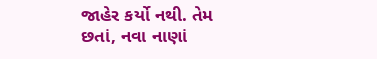જાહેર કર્યો નથી. તેમ છતાં, નવા નાણાં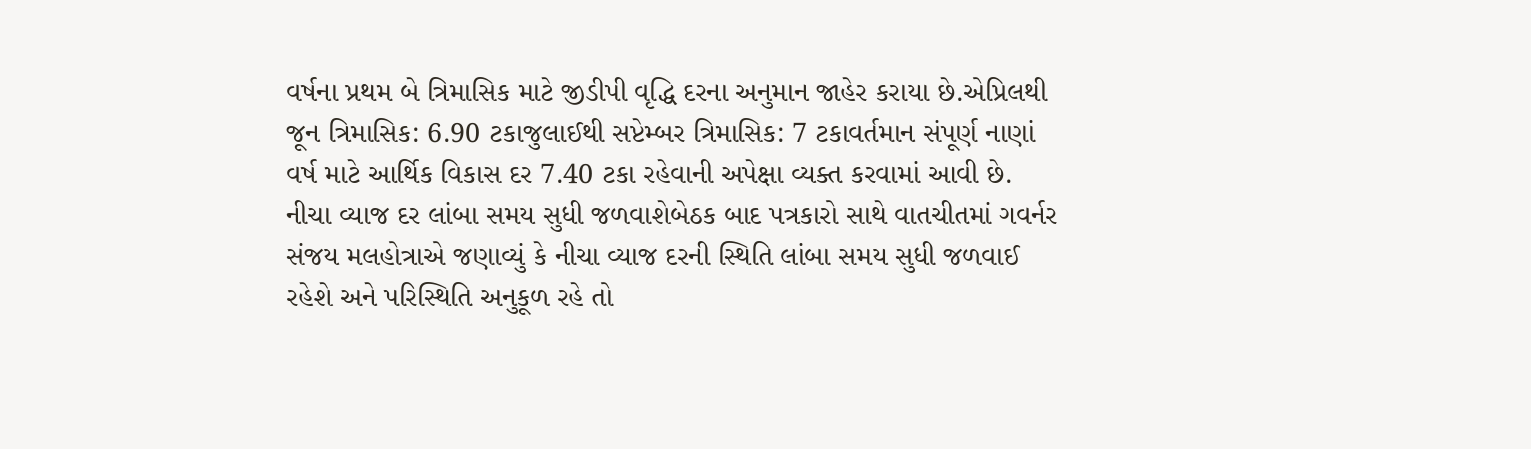વર્ષના પ્રથમ બે ત્રિમાસિક માટે જીડીપી વૃદ્ધિ દરના અનુમાન જાહેર કરાયા છે.એપ્રિલથી જૂન ત્રિમાસિક: 6.90 ટકાજુલાઈથી સપ્ટેમ્બર ત્રિમાસિક: 7 ટકાવર્તમાન સંપૂર્ણ નાણાં વર્ષ માટે આર્થિક વિકાસ દર 7.40 ટકા રહેવાની અપેક્ષા વ્યક્ત કરવામાં આવી છે. નીચા વ્યાજ દર લાંબા સમય સુધી જળવાશેબેઠક બાદ પત્રકારો સાથે વાતચીતમાં ગવર્નર સંજય મલહોત્રાએ જણાવ્યું કે નીચા વ્યાજ દરની સ્થિતિ લાંબા સમય સુધી જળવાઈ રહેશે અને પરિસ્થિતિ અનુકૂળ રહે તો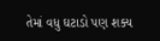તેમાં વધુ ઘટાડો પણ શક્ય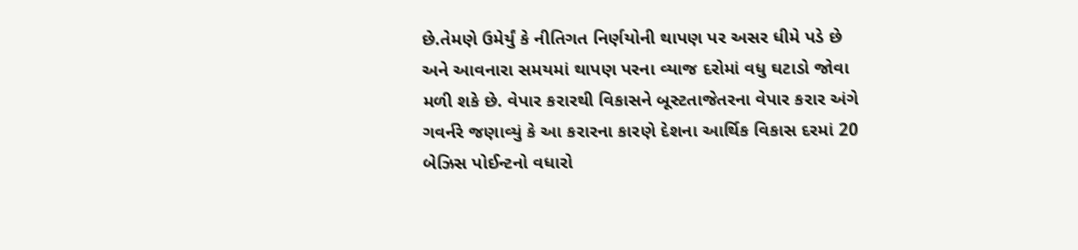છે.તેમણે ઉમેર્યું કે નીતિગત નિર્ણયોની થાપણ પર અસર ધીમે પડે છે અને આવનારા સમયમાં થાપણ પરના વ્યાજ દરોમાં વધુ ઘટાડો જોવા મળી શકે છે. વેપાર કરારથી વિકાસને બૂસ્ટતાજેતરના વેપાર કરાર અંગે ગવર્નરે જણાવ્યું કે આ કરારના કારણે દેશના આર્થિક વિકાસ દરમાં 20 બેઝિસ પોઈન્ટનો વધારો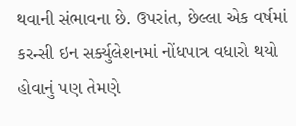થવાની સંભાવના છે. ઉપરાંત, છેલ્લા એક વર્ષમાં કરન્સી ઇન સર્ક્યુલેશનમાં નોંધપાત્ર વધારો થયો હોવાનું પણ તેમણે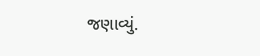જણાવ્યું.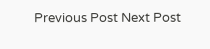Previous Post Next Post